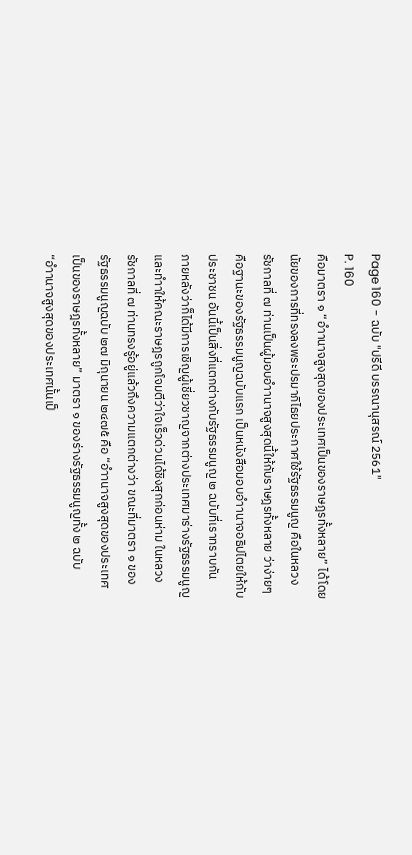Page 160 - ฉบับ "ปรีดี บรรณานุสรณ์ 2561"
P. 160
คือมาตรา ๑ “อำานาจสูงสุดของประเทศเป็นของราษฎรทั้งหลาย” ได้โดย
นัยของการที่ทรงลงพระปรมาภิไธยประกาศใช้รัฐธรรมนูญ คือในหลวง
รัชกาลที่ ๗ ท่านเป็นผู้มอบอำานาจสูงสุดนี้ให้กับราษฎรทั้งหลาย ว่าง่ายๆ
คือฐานะของรัฐธรรมนูญฉบับแรก เป็นหนังสือมอบอำานาจอธิปไตยให้กับ
ประชาชน อันนี้เป็นสิ่งที่แตกต่างกับรัฐธรรมนูญ ๒ ฉบับที่เราทราบกัน
ภายหลังว่าก็ได้มีการเชิญผู้เชี่ยวชาญจากต่างประเทศมาร่างรัฐธรรมนูญ
และทำาให้คณะราษฎรถูกโจมตีว่าใจเร็วด่วนได้ชิงสุกก่อนห่าม ในหลวง
รัชกาลที่ ๗ ท่านทรงรู้อยู่แล้วถึงความแตกต่างว่า ขณะที่มาตรา ๑ ของ
รัฐธรรมนูญฉบับ ๒๗ มิถุนายน ๒๔๗๕ คือ “อำานาจสูงสุดของประเทศ
เป็นของราษฎรทั้งหลาย” มาตรา ๑ ของร่างรัฐธรรมนูญทั้ง ๒ ฉบับ
“อำานาจสูงสุดของประเทศนั้นเป็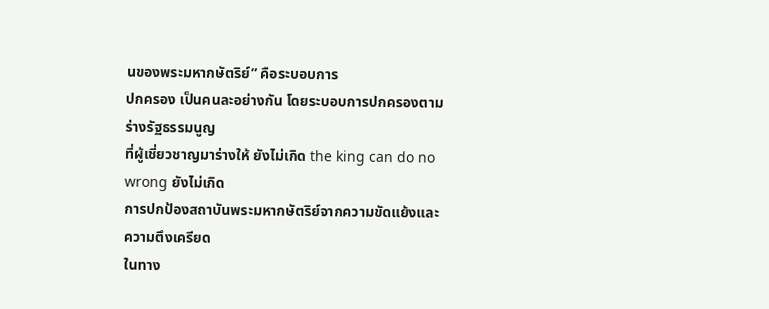นของพระมหากษัตริย์” คือระบอบการ
ปกครอง เป็นคนละอย่างกัน โดยระบอบการปกครองตามร่างรัฐธรรมนูญ
ที่ผู้เชี่ยวชาญมาร่างให้ ยังไม่เกิด the king can do no wrong ยังไม่เกิด
การปกป้องสถาบันพระมหากษัตริย์จากความขัดแย้งและความตึงเครียด
ในทาง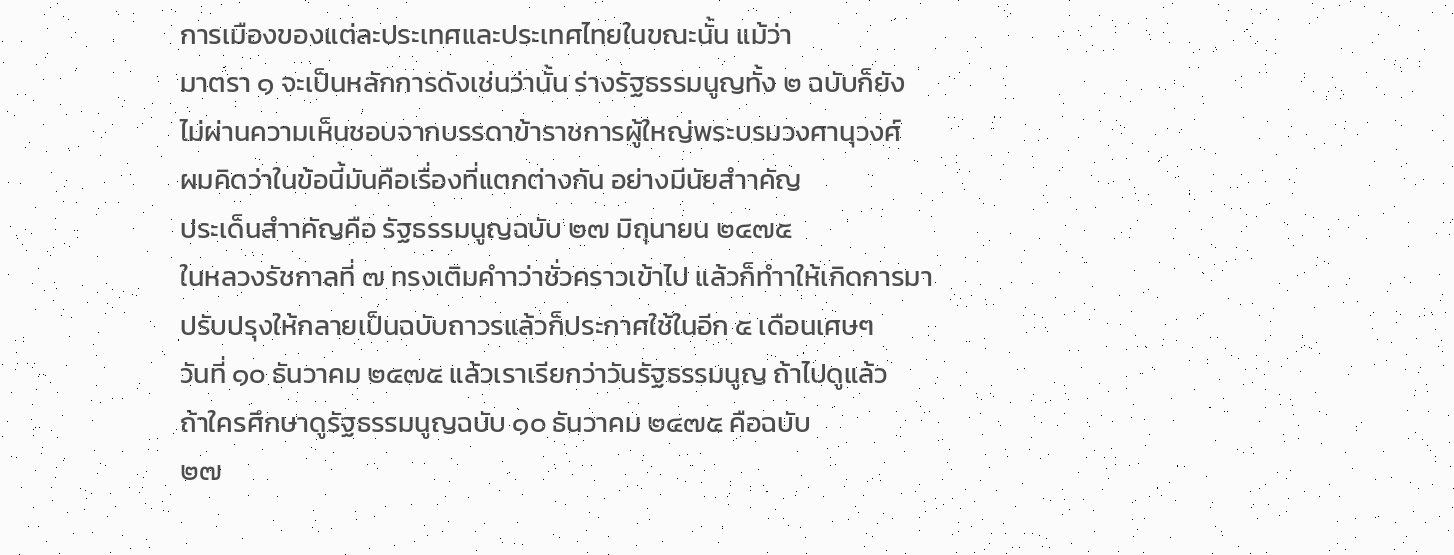การเมืองของแต่ละประเทศและประเทศไทยในขณะนั้น แม้ว่า
มาตรา ๑ จะเป็นหลักการดังเช่นว่านั้น ร่างรัฐธรรมนูญทั้ง ๒ ฉบับก็ยัง
ไม่ผ่านความเห็นชอบจากบรรดาข้าราชการผู้ใหญ่พระบรมวงศานุวงศ์
ผมคิดว่าในข้อนี้มันคือเรื่องที่แตกต่างกัน อย่างมีนัยสำาคัญ
ประเด็นสำาคัญคือ รัฐธรรมนูญฉบับ ๒๗ มิถุนายน ๒๔๗๕
ในหลวงรัชกาลที่ ๗ ทรงเติมคำาว่าชั่วคราวเข้าไป แล้วก็ทำาให้เกิดการมา
ปรับปรุงให้กลายเป็นฉบับถาวรแล้วก็ประกาศใช้ในอีก ๕ เดือนเศษๆ
วันที่ ๑๐ ธันวาคม ๒๔๗๕ แล้วเราเรียกว่าวันรัฐธรรมนูญ ถ้าไปดูแล้ว
ถ้าใครศึกษาดูรัฐธรรมนูญฉบับ ๑๐ ธันวาคม ๒๔๗๕ คือฉบับ
๒๗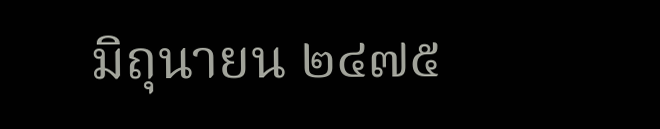มิถุนายน ๒๔๗๕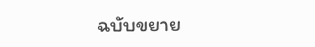ฉบับขยาย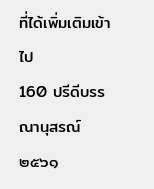ที่ได้เพิ่มเติมเข้าไป
160 ปรีดีบรรณานุสรณ์ ๒๕๖๑